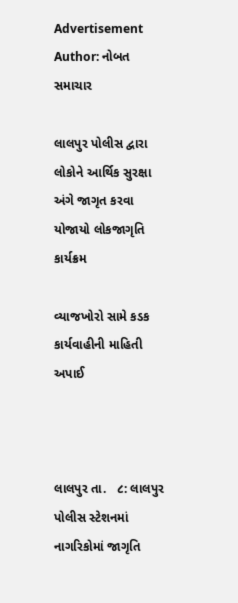Advertisement
Author: નોબત સમાચાર

લાલપુર પોલીસ દ્વારા લોકોને આર્થિક સુરક્ષા અંગે જાગૃત કરવા યોજાયો લોકજાગૃતિ કાર્યક્રમ

વ્યાજખોરો સામે કડક કાર્યવાહીની માહિતી અપાઈ



લાલપુર તા.   ૮: લાલપુર પોલીસ સ્ટેશનમાં નાગરિકોમાં જાગૃતિ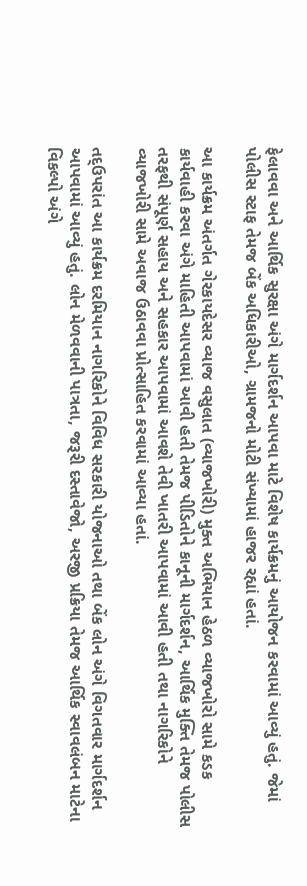ફેલાવવા અને આર્થિક સુરક્ષા અંગે માર્ગદર્શન આપવા માટે વિશેષ કાર્યક્રમનું આયોજન કરવામાં આવ્યું હતું. જેમાં પોલીસ સ્ટાફ તેમજ બેંક અધિકારીઓ, ગ્રામજનો મોટી સંખ્યામાં હાજર રહ્યાં હતાં.

આ કાર્યક્રમ અંતર્ગત ગેરકાયદેસર વ્યાજ વસુલાત (વ્યાજખોરી) મુક્ત અભિયાન હેઠળ વ્યાજખોરો સામે કડક કાર્યવાહી કરવા અંગે માહિતી આપવામાં આવી હતી તેમજ પીડિતોને કાનૂની માર્ગદર્શન, આર્થિક મુક્તિ તેમજ પોલીસ તરફથી સંપૂર્ણ સહાય અને સહકાર આપવામાં આવશે તેવી ખાતરી આપવામાં આવી હતી તથા નાગરિકોને વ્યાજખોરી સામે અવાજ ઉઠાવવા પ્રોત્સાહિત કરવામાં આવ્યા હતાં.

તદ્ઉપરાંત આ કાર્યક્રમ દરમિયાન નાગરિકોને વિવિધ સરકારી યોજનાઓ તથા બેંક લોન અંગે વિગતવાર માર્ગદર્શન આપવામાં આવ્યું હતું. લોન મેળવવાની પાત્રતા, જરૂરી દસ્તાવેજો, અરજી પ્રક્રિયા તેમજ આર્થિક સ્વાવલંબન માટેના વિકલ્પો અંગે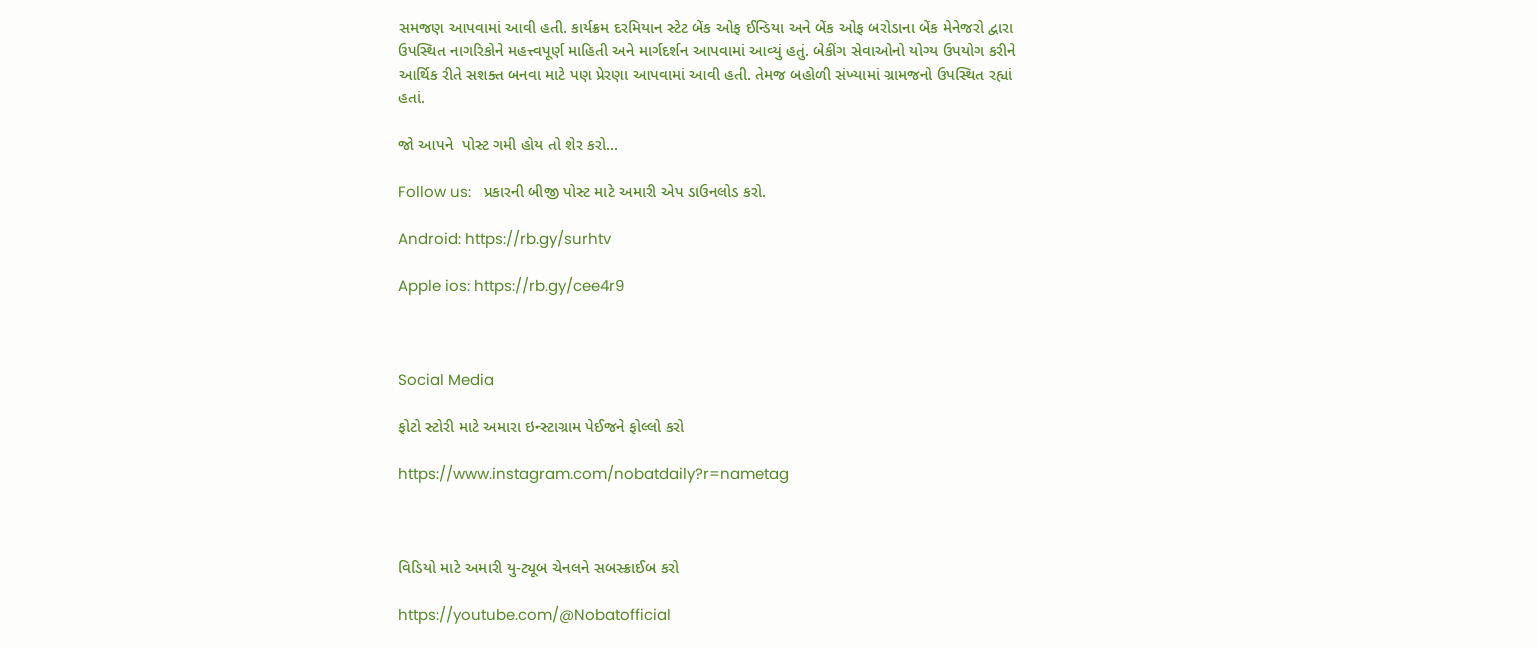સમજણ આપવામાં આવી હતી. કાર્યક્રમ દરમિયાન સ્ટેટ બેંક ઓફ ઈન્ડિયા અને બેંક ઓફ બરોડાના બેંક મેનેજરો દ્વારા ઉપસ્થિત નાગરિકોને મહત્ત્વપૂર્ણ માહિતી અને માર્ગદર્શન આપવામાં આવ્યું હતું. બેકીંગ સેવાઓનો યોગ્ય ઉપયોગ કરીને આર્થિક રીતે સશક્ત બનવા માટે પણ પ્રેરણા આપવામાં આવી હતી. તેમજ બહોળી સંખ્યામાં ગ્રામજનો ઉપસ્થિત રહ્યાં હતાં.

જો આપને  પોસ્ટ ગમી હોય તો શેર કરો...

Follow us:   પ્રકારની બીજી પોસ્ટ માટે અમારી એપ ડાઉનલોડ કરો.

Android: https://rb.gy/surhtv

Apple ios: https://rb.gy/cee4r9



Social Media

ફોટો સ્ટોરી માટે અમારા ઇન્સ્ટાગ્રામ પેઈજને ફોલ્લો કરો

https://www.instagram.com/nobatdaily?r=nametag



વિડિયો માટે અમારી યુ-ટ્યૂબ ચેનલને સબસ્ક્રાઈબ કરો

https://youtube.com/@Nobatofficial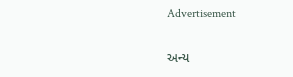Advertisement

અન્ય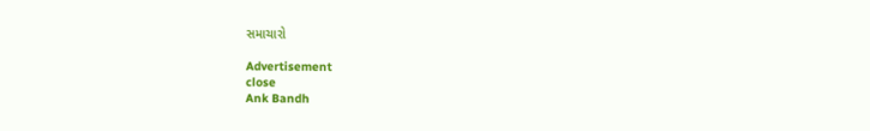સમાચારો

Advertisement
close
Ank Bandh